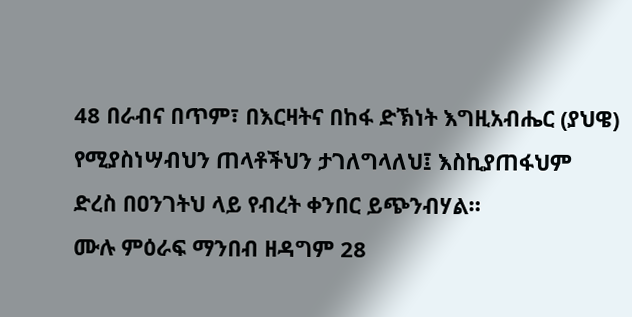48 በራብና በጥም፣ በእርዛትና በከፋ ድኽነት እግዚአብሔር (ያህዌ) የሚያስነሣብህን ጠላቶችህን ታገለግላለህ፤ እስኪያጠፋህም ድረስ በዐንገትህ ላይ የብረት ቀንበር ይጭንብሃል።
ሙሉ ምዕራፍ ማንበብ ዘዳግም 28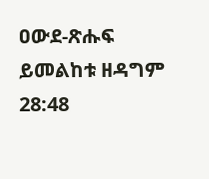ዐውደ-ጽሑፍ ይመልከቱ ዘዳግም 28:48